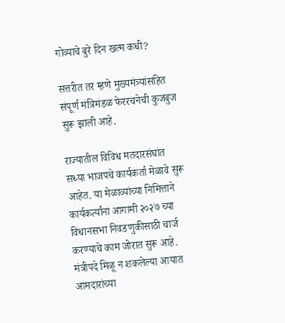गोव्याचे बुरे दिन खत्म कधी?

सत्तरीत तर म्हणे मुख्यमंत्र्यांसहित संपूर्ण मंत्रिमंडळ फेररचनेची कुजबुज सुरू झाली आहे.

राज्यातील विविध मतदारसंघांत सध्या भाजपचे कार्यकर्ता मेळावे सुरू आहेत. या मेळाव्यांच्या निमित्ताने कार्यकर्त्यांना आगामी २०२७ च्या विधानसभा निवडणुकीसाठी चार्ज करण्याचे काम जोरात सुरू आहे. मंत्रीपदे मिळू न शकलेल्या आयात आमदारांच्या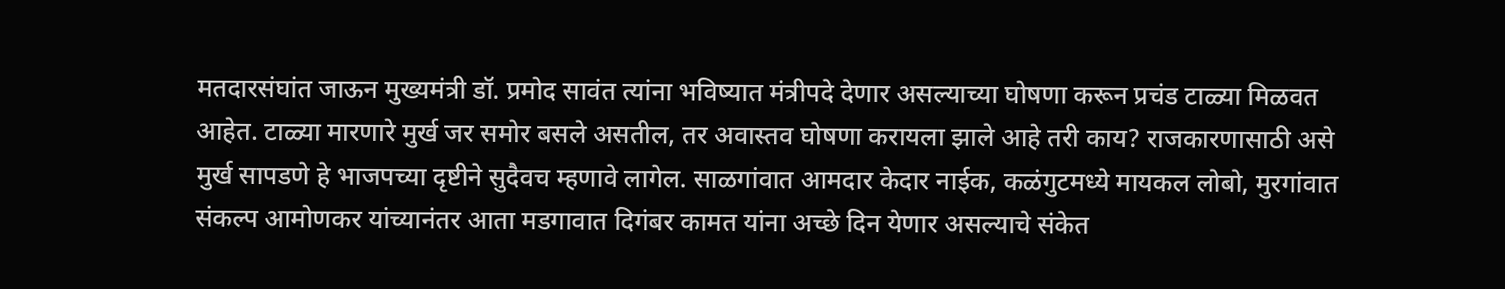मतदारसंघांत जाऊन मुख्यमंत्री डॉ. प्रमोद सावंत त्यांना भविष्यात मंत्रीपदे देणार असल्याच्या घोषणा करून प्रचंड टाळ्या मिळवत आहेत. टाळ्या मारणारे मुर्ख जर समोर बसले असतील, तर अवास्तव घोषणा करायला झाले आहे तरी काय? राजकारणासाठी असे मुर्ख सापडणे हे भाजपच्या दृष्टीने सुदैवच म्हणावे लागेल. साळगांवात आमदार केदार नाईक, कळंगुटमध्ये मायकल लोबो, मुरगांवात संकल्प आमोणकर यांच्यानंतर आता मडगावात दिगंबर कामत यांना अच्छे दिन येणार असल्याचे संकेत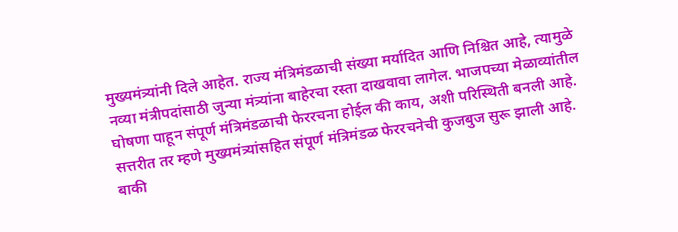मुख्यमंत्र्यांनी दिले आहेत. राज्य मंत्रिमंडळाची संख्या मर्यादित आणि निश्चित आहे, त्यामुळे नव्या मंत्रीपदांसाठी जुन्या मंत्र्यांना बाहेरचा रस्ता दाखवावा लागेल. भाजपच्या मेळाव्यांतील घोषणा पाहून संपूर्ण मंत्रिमंडळाची फेररचना होईल की काय, अशी परिस्थिती बनली आहे. सत्तरीत तर म्हणे मुख्यमंत्र्यांसहित संपूर्ण मंत्रिमंडळ फेररचनेची कुजबुज सुरू झाली आहे.
बाकी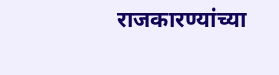राजकारण्यांच्या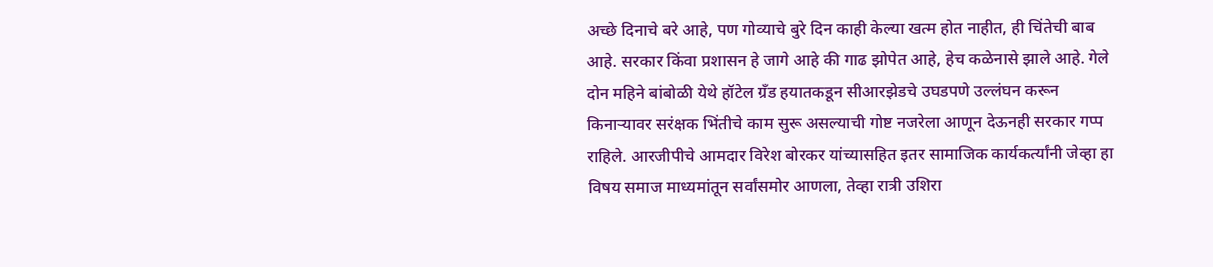अच्छे दिनाचे बरे आहे, पण गोव्याचे बुरे दिन काही केल्या खत्म होत नाहीत, ही चिंतेची बाब आहे. सरकार किंवा प्रशासन हे जागे आहे की गाढ झोपेत आहे, हेच कळेनासे झाले आहे. गेले दोन महिने बांबोळी येथे हॉटेल ग्रँड हयातकडून सीआरझेडचे उघडपणे उल्लंघन करून किनाऱ्यावर सरंक्षक भिंतीचे काम सुरू असल्याची गोष्ट नजरेला आणून देऊनही सरकार गप्प राहिले. आरजीपीचे आमदार विरेश बोरकर यांच्यासहित इतर सामाजिक कार्यकर्त्यांनी जेव्हा हा विषय समाज माध्यमांतून सर्वांसमोर आणला, तेव्हा रात्री उशिरा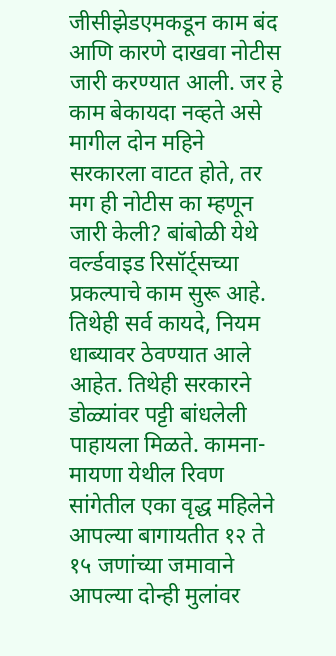जीसीझेडएमकडून काम बंद आणि कारणे दाखवा नोटीस जारी करण्यात आली. जर हे काम बेकायदा नव्हते असे मागील दोन महिने सरकारला वाटत होते, तर मग ही नोटीस का म्हणून जारी केली? बांबोळी येथे वर्ल्डवाइड रिसॉर्ट्सच्या प्रकल्पाचे काम सुरू आहे. तिथेही सर्व कायदे, नियम धाब्यावर ठेवण्यात आले आहेत. तिथेही सरकारने डोळ्यांवर पट्टी बांधलेली पाहायला मिळते. कामना-मायणा येथील रिवण सांगेतील एका वृद्ध महिलेने आपल्या बागायतीत १२ ते १५ जणांच्या जमावाने आपल्या दोन्ही मुलांवर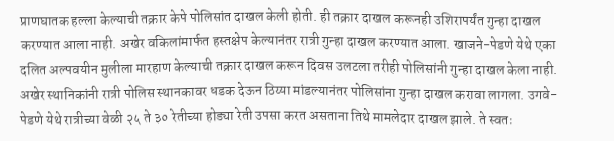प्राणघातक हल्ला केल्याची तक्रार केपे पोलिसांत दाखल केली होती. ही तक्रार दाखल करूनही उशिरापर्यंत गुन्हा दाखल करण्यात आला नाही. अखेर वकिलांमार्फत हस्तक्षेप केल्यानंतर रात्री गुन्हा दाखल करण्यात आला. खाजने-पेडणे येथे एका दलित अल्पवयीन मुलीला मारहाण केल्याची तक्रार दाखल करून दिवस उलटला तरीही पोलिसांनी गुन्हा दाखल केला नाही. अखेर स्थानिकांनी रात्री पोलिस स्थानकावर धडक देऊन ठिय्या मांडल्यानंतर पोलिसांना गुन्हा दाखल करावा लागला. उगवे-पेडणे येथे रात्रीच्या वेळी २५ ते ३० रेतीच्या होड्या रेती उपसा करत असताना तिथे मामलेदार दाखल झाले. ते स्वतः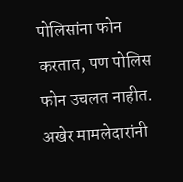पोलिसांना फोन करतात, पण पोलिस फोन उचलत नाहीत. अखेर मामलेदारांनी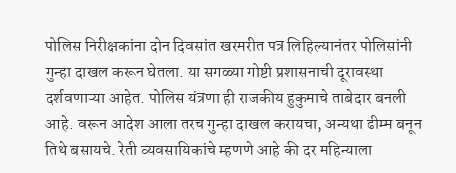पोलिस निरीक्षकांना दोन दिवसांत खरमरीत पत्र लिहिल्यानंतर पोलिसांनी गुन्हा दाखल करून घेतला. या सगळ्या गोष्टी प्रशासनाची दूरावस्था दर्शवणाऱ्या आहेत. पोलिस यंत्रणा ही राजकीय हुकुमाचे ताबेदार बनली आहे. वरून आदेश आला तरच गुन्हा दाखल करायचा, अन्यथा ढीम्म बनून तिथे बसायचे. रेती व्यवसायिकांचे म्हणणे आहे की दर महिन्याला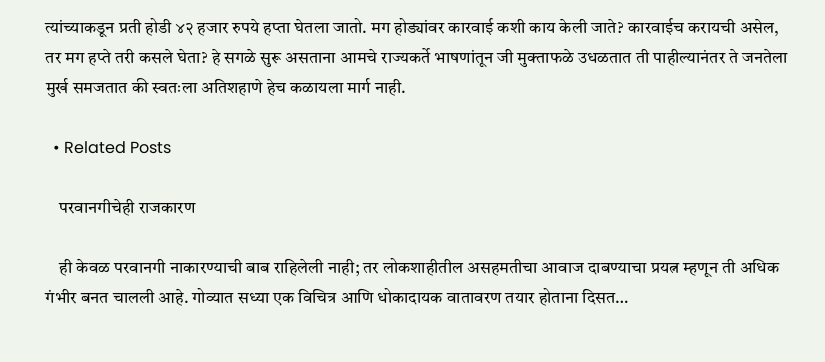त्यांच्याकडून प्रती होडी ४२ हजार रुपये हप्ता घेतला जातो. मग होड्यांवर कारवाई कशी काय केली जाते? कारवाईच करायची असेल, तर मग हप्ते तरी कसले घेता? हे सगळे सुरू असताना आमचे राज्यकर्ते भाषणांतून जी मुक्ताफळे उधळतात ती पाहील्यानंतर ते जनतेला मुर्ख समजतात की स्वतःला अतिशहाणे हेच कळायला मार्ग नाही.

  • Related Posts

    परवानगीचेही राजकारण

    ही केवळ परवानगी नाकारण्याची बाब राहिलेली नाही; तर लोकशाहीतील असहमतीचा आवाज दाबण्याचा प्रयत्न म्हणून ती अधिक गंभीर बनत चालली आहे. गोव्यात सध्या एक विचित्र आणि धोकादायक वातावरण तयार होताना दिसत…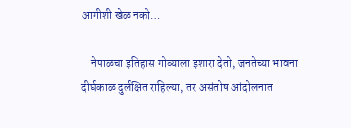आगीशी खेळ नको…

    नेपाळचा इतिहास गोव्याला इशारा देतो, जनतेच्या भावना दीर्घकाळ दुर्लक्षित राहिल्या, तर असंतोष आंदोलनात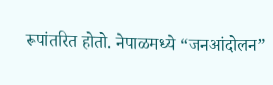रूपांतरित होतो. नेपाळमध्ये “जनआंदोलन”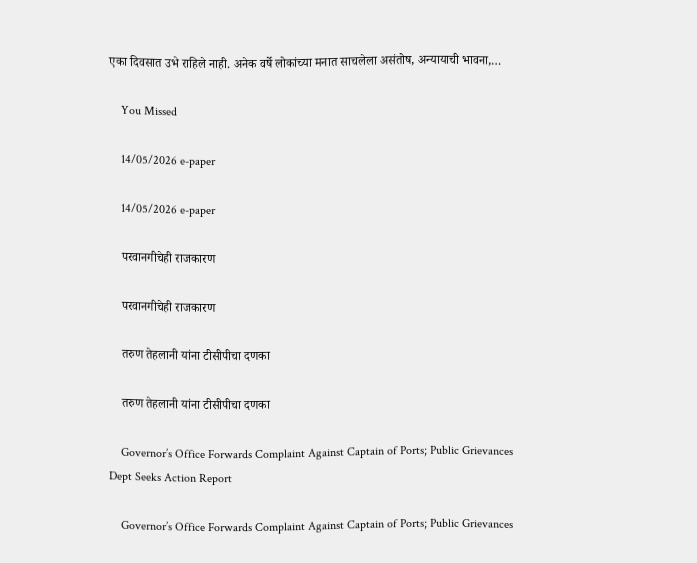एका दिवसात उभे राहिले नाही. अनेक वर्षे लोकांच्या मनात साचलेला असंतोष, अन्यायाची भावना,…

    You Missed

    14/05/2026 e-paper

    14/05/2026 e-paper

    परवानगीचेही राजकारण

    परवानगीचेही राजकारण

    तरुण तेहलानी यांना टीसीपीचा दणका

    तरुण तेहलानी यांना टीसीपीचा दणका

    Governor’s Office Forwards Complaint Against Captain of Ports; Public Grievances Dept Seeks Action Report

    Governor’s Office Forwards Complaint Against Captain of Ports; Public Grievances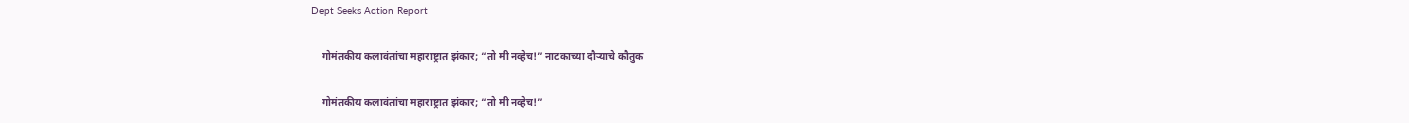Dept Seeks Action Report

    गोमंतकीय कलावंतांचा महाराष्ट्रात झंकार; “तो मी नव्हेच!” नाटकाच्या दौऱ्याचे कौतुक

    गोमंतकीय कलावंतांचा महाराष्ट्रात झंकार; “तो मी नव्हेच!”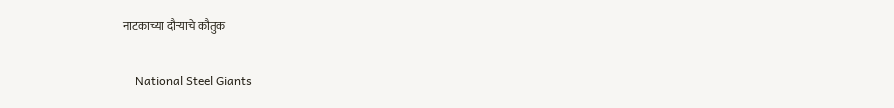नाटकाच्या दौऱ्याचे कौतुक

    National Steel Giants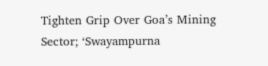Tighten Grip Over Goa’s Mining Sector; ‘Swayampurna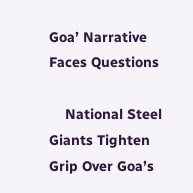Goa’ Narrative Faces Questions

    National Steel Giants Tighten Grip Over Goa’s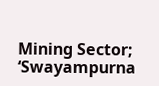Mining Sector; ‘Swayampurna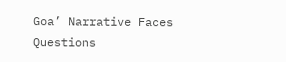Goa’ Narrative Faces Questions